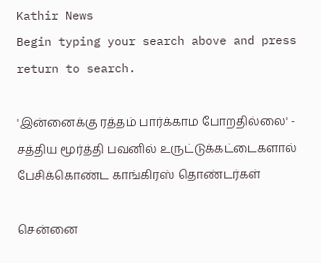Kathir News
Begin typing your search above and press return to search.

'இன்னைக்கு ரத்தம் பார்க்காம போறதில்லை' - சத்திய மூர்த்தி பவனில் உருட்டுக்கட்டைகளால் பேசிக்கொண்ட காங்கிரஸ் தொண்டர்கள்

சென்னை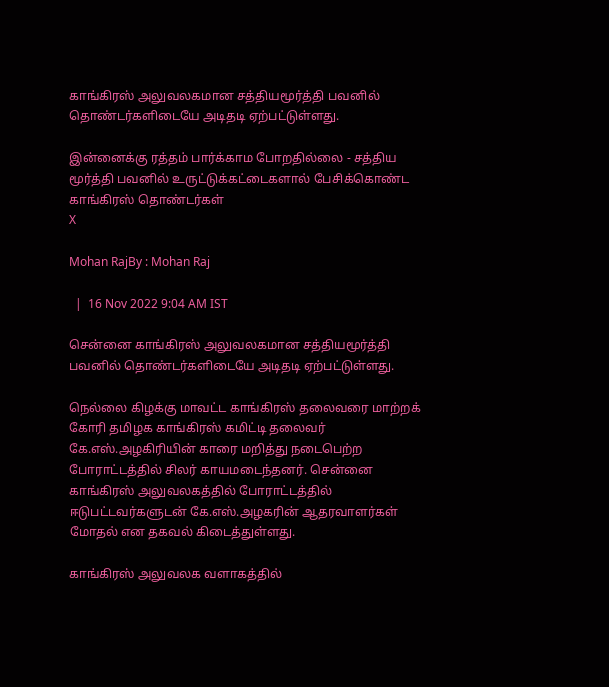காங்கிரஸ் அலுவலகமான சத்தியமூர்த்தி பவனில் தொண்டர்களிடையே அடிதடி ஏற்பட்டுள்ளது.

இன்னைக்கு ரத்தம் பார்க்காம போறதில்லை - சத்திய மூர்த்தி பவனில் உருட்டுக்கட்டைகளால் பேசிக்கொண்ட காங்கிரஸ் தொண்டர்கள்
X

Mohan RajBy : Mohan Raj

  |  16 Nov 2022 9:04 AM IST

சென்னை காங்கிரஸ் அலுவலகமான சத்தியமூர்த்தி பவனில் தொண்டர்களிடையே அடிதடி ஏற்பட்டுள்ளது.

நெல்லை கிழக்கு மாவட்ட காங்கிரஸ் தலைவரை மாற்றக் கோரி தமிழக காங்கிரஸ் கமிட்டி தலைவர் கே.எஸ்.அழகிரியின் காரை மறித்து நடைபெற்ற போராட்டத்தில் சிலர் காயமடைந்தனர். சென்னை காங்கிரஸ் அலுவலகத்தில் போராட்டத்தில் ஈடுபட்டவர்களுடன் கே.எஸ்.அழகரின் ஆதரவாளர்கள் மோதல் என தகவல் கிடைத்துள்ளது.

காங்கிரஸ் அலுவலக வளாகத்தில்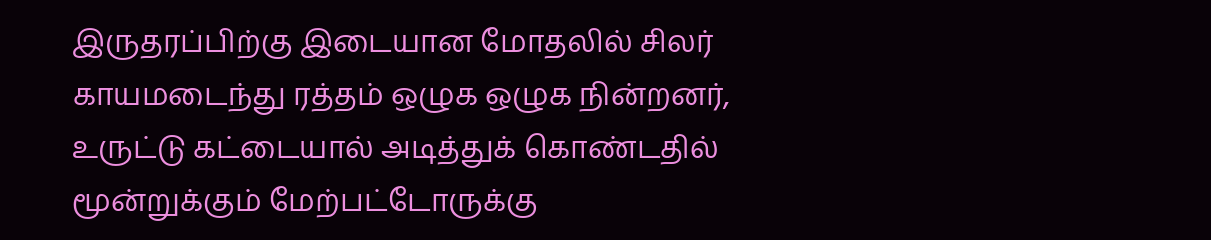இருதரப்பிற்கு இடையான மோதலில் சிலர் காயமடைந்து ரத்தம் ஒழுக ஒழுக நின்றனர், உருட்டு கட்டையால் அடித்துக் கொண்டதில் மூன்றுக்கும் மேற்பட்டோருக்கு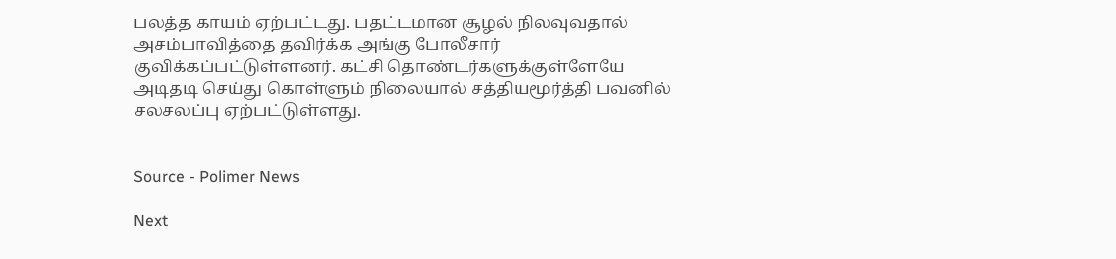பலத்த காயம் ஏற்பட்டது. பதட்டமான சூழல் நிலவுவதால் அசம்பாவித்தை தவிர்க்க அங்கு போலீசார் குவிக்கப்பட்டுள்ளனர். கட்சி தொண்டர்களுக்குள்ளேயே அடிதடி செய்து கொள்ளும் நிலையால் சத்தியமூர்த்தி பவனில் சலசலப்பு ஏற்பட்டுள்ளது.


Source - Polimer News

Next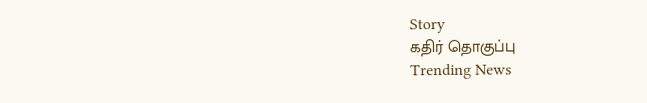Story
கதிர் தொகுப்பு
Trending News